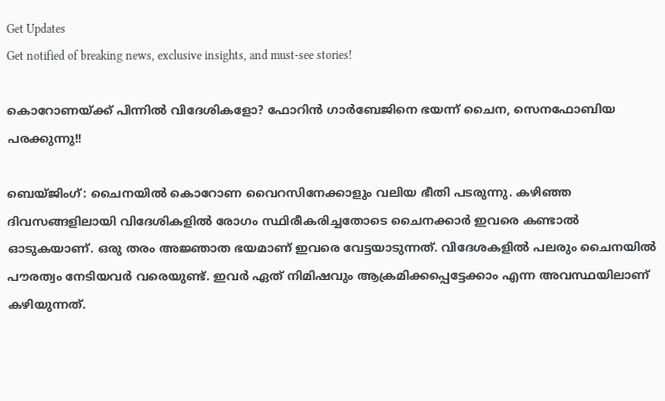Get Updates
Get notified of breaking news, exclusive insights, and must-see stories!

കൊറോണയ്ക്ക് പിന്നില്‍ വിദേശികളോ? ഫോറിന്‍ ഗാര്‍ബേജിനെ ഭയന്ന് ചൈന, സെനഫോബിയ പരക്കുന്നു!!

ബെയ്ജിംഗ്: ചൈനയില്‍ കൊറോണ വൈറസിനേക്കാളും വലിയ ഭീതി പടരുന്നു. കഴിഞ്ഞ ദിവസങ്ങളിലായി വിദേശികളില്‍ രോഗം സ്ഥിരീകരിച്ചതോടെ ചൈനക്കാര്‍ ഇവരെ കണ്ടാല്‍ ഓടുകയാണ്. ഒരു തരം അജ്ഞാത ഭയമാണ് ഇവരെ വേട്ടയാടുന്നത്. വിദേശകളില്‍ പലരും ചൈനയില്‍ പൗരത്വം നേടിയവര്‍ വരെയുണ്ട്. ഇവര്‍ ഏത് നിമിഷവും ആക്രമിക്കപ്പെട്ടേക്കാം എന്ന അവസ്ഥയിലാണ് കഴിയുന്നത്.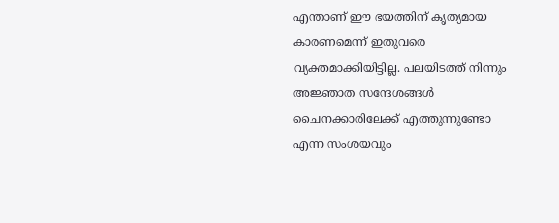എന്താണ് ഈ ഭയത്തിന് കൃത്യമായ കാരണമെന്ന് ഇതുവരെ വ്യക്തമാക്കിയിട്ടില്ല. പലയിടത്ത് നിന്നും അജ്ഞാത സന്ദേശങ്ങള്‍ ചൈനക്കാരിലേക്ക് എത്തുന്നുണ്ടോ എന്ന സംശയവും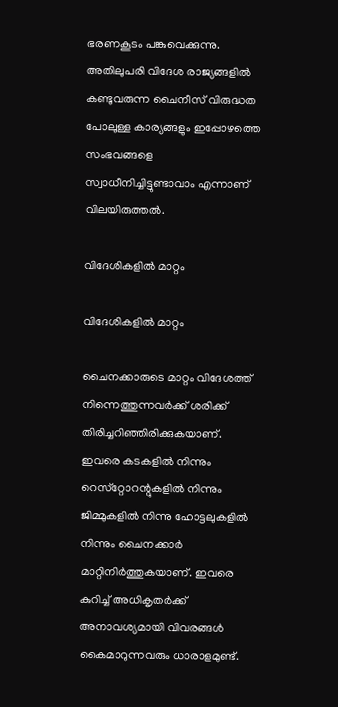ഭരണകൂടം പങ്കുവെക്കുന്നു. അതിലുപരി വിദേശ രാജ്യങ്ങളില്‍ കണ്ടുവരുന്ന ചൈനീസ് വിരുദ്ധത പോലുള്ള കാര്യങ്ങളും ഇപ്പോഴത്തെ സംഭവങ്ങളെ സ്വാധീനിച്ചിട്ടുണ്ടാവാം എന്നാണ് വിലയിരുത്തല്‍.

വിദേശികളില്‍ മാറ്റം

വിദേശികളില്‍ മാറ്റം

ചൈനക്കാരുടെ മാറ്റം വിദേശത്ത് നിന്നെത്തുന്നവര്‍ക്ക് ശരിക്ക് തിരിച്ചറിഞ്ഞിരിക്കുകയാണ്. ഇവരെ കടകളില്‍ നിന്നും റെസ്‌റ്റോറന്റുകളില്‍ നിന്നും ജിമ്മുകളില്‍ നിന്നു ഹോട്ടലുകളില്‍ നിന്നും ചൈനക്കാര്‍ മാറ്റിനിര്‍ത്തുകയാണ്. ഇവരെ കുറിച്ച് അധികൃതര്‍ക്ക് അനാവശ്യമായി വിവരങ്ങള്‍ കൈമാറുന്നവരും ധാരാളമുണ്ട്.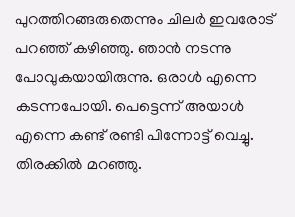പുറത്തിറങ്ങരുതെന്നും ചിലര്‍ ഇവരോട് പറഞ്ഞ് കഴിഞ്ഞു. ഞാന്‍ നടന്നു പോവുകയായിരുന്നു. ഒരാള്‍ എന്നെ കടന്നപോയി. പെട്ടെന്ന് അയാള്‍ എന്നെ കണ്ട് രണ്ടി പിന്നോട്ട് വെച്ചു. തിരക്കില്‍ മറഞ്ഞു.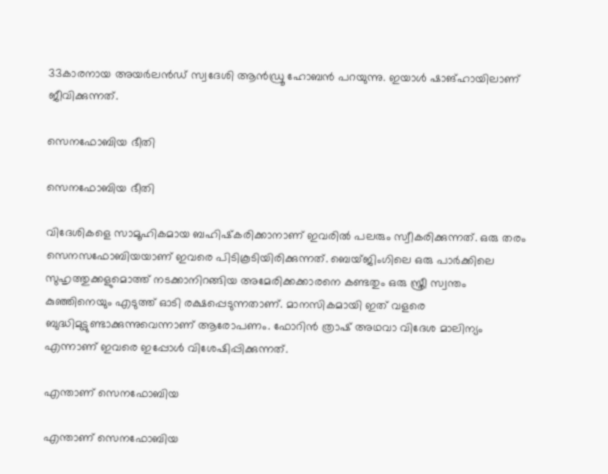33കാരനായ അയര്‍ലന്‍ഡ് സ്വദേശി ആന്‍ഡ്രൂ ഹോബന്‍ പറയുന്നു. ഇയാള്‍ ഷാങ്ഹായിലാണ് ജീവിക്കുന്നത്.

സെനഫോബിയ ഭീതി

സെനഫോബിയ ഭീതി

വിദേശികളെ സാമൂഹികമായ ബഹിഷ്‌കരിക്കാനാണ് ഇവരില്‍ പലരും സ്വീകരിക്കുന്നത്. ഒരു തരം സെനസഫോബിയയാണ് ഇവരെ പിടികൂടിയിരിക്കുന്നത്. ബെയ്ജിംഗിലെ ഒരു പാര്‍ക്കിലെ സുഹൃത്തുക്കളുമൊത്ത് നടക്കാനിറങ്ങിയ അമേരിക്കക്കാരനെ കണ്ടതും ഒരു സ്ത്രീ സ്വന്തം കുഞ്ഞിനെയും എടുത്ത് ഓടി രക്ഷപ്പെടുന്നതാണ്. മാനസികമായി ഇത് വളരെ ബുദ്ധിമുട്ടുണ്ടാക്കുന്നുവെന്നാണ് ആരോപണം. ഫോറിന്‍ ത്രാഷ് അഥവാ വിദേശ മാലിന്യം എന്നാണ് ഇവരെ ഇപ്പോള്‍ വിശേഷിപ്പിക്കുന്നത്.

എന്താണ് സെനഫോബിയ

എന്താണ് സെനഫോബിയ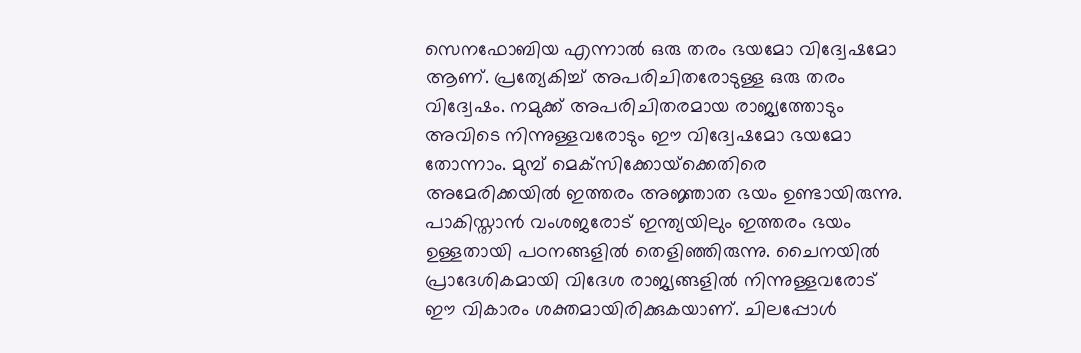സെനഫോബിയ എന്നാല്‍ ഒരു തരം ഭയമോ വിദ്വേഷമോ ആണ്. പ്രത്യേകിച്ച് അപരിചിതരോടുള്ള ഒരു തരം വിദ്വേഷം. നമുക്ക് അപരിചിതരമായ രാജ്യത്തോടും അവിടെ നിന്നുള്ളവരോടും ഈ വിദ്വേഷമോ ഭയമോ തോന്നാം. മുമ്പ് മെക്‌സിക്കോയ്‌ക്കെതിരെ അമേരിക്കയില്‍ ഇത്തരം അജ്ഞാത ഭയം ഉണ്ടായിരുന്നു. പാകിസ്താന്‍ വംശജരോട് ഇന്ത്യയിലും ഇത്തരം ഭയം ഉള്ളതായി പഠനങ്ങളില്‍ തെളിഞ്ഞിരുന്നു. ചൈനയില്‍ പ്രാദേശികമായി വിദേശ രാജ്യങ്ങളില്‍ നിന്നുള്ളവരോട് ഈ വികാരം ശക്തമായിരിക്കുകയാണ്. ചിലപ്പോള്‍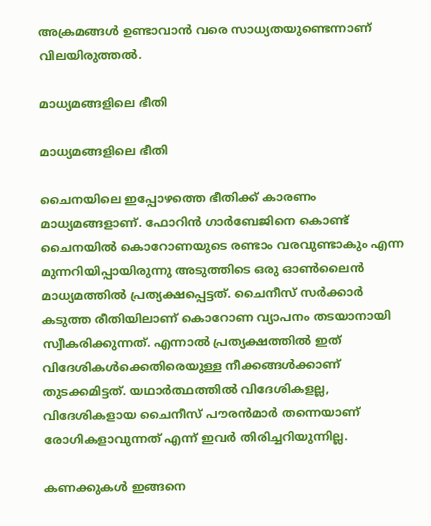അക്രമങ്ങള്‍ ഉണ്ടാവാന്‍ വരെ സാധ്യതയുണ്ടെന്നാണ് വിലയിരുത്തല്‍.

മാധ്യമങ്ങളിലെ ഭീതി

മാധ്യമങ്ങളിലെ ഭീതി

ചൈനയിലെ ഇപ്പോഴത്തെ ഭീതിക്ക് കാരണം മാധ്യമങ്ങളാണ്. ഫോറിന്‍ ഗാര്‍ബേജിനെ കൊണ്ട് ചൈനയില്‍ കൊറോണയുടെ രണ്ടാം വരവുണ്ടാകും എന്ന മുന്നറിയിപ്പായിരുന്നു അടുത്തിടെ ഒരു ഓണ്‍ലൈന്‍ മാധ്യമത്തില്‍ പ്രത്യക്ഷപ്പെട്ടത്. ചൈനീസ് സര്‍ക്കാര്‍ കടുത്ത രീതിയിലാണ് കൊറോണ വ്യാപനം തടയാനായി സ്വീകരിക്കുന്നത്. എന്നാല്‍ പ്രത്യക്ഷത്തില്‍ ഇത് വിദേശികള്‍ക്കെതിരെയുള്ള നീക്കങ്ങള്‍ക്കാണ് തുടക്കമിട്ടത്. യഥാര്‍ത്ഥത്തില്‍ വിദേശികളല്ല, വിദേശികളായ ചൈനീസ് പൗരന്‍മാര്‍ തന്നെയാണ് രോഗികളാവുന്നത് എന്ന് ഇവര്‍ തിരിച്ചറിയുന്നില്ല.

കണക്കുകള്‍ ഇങ്ങനെ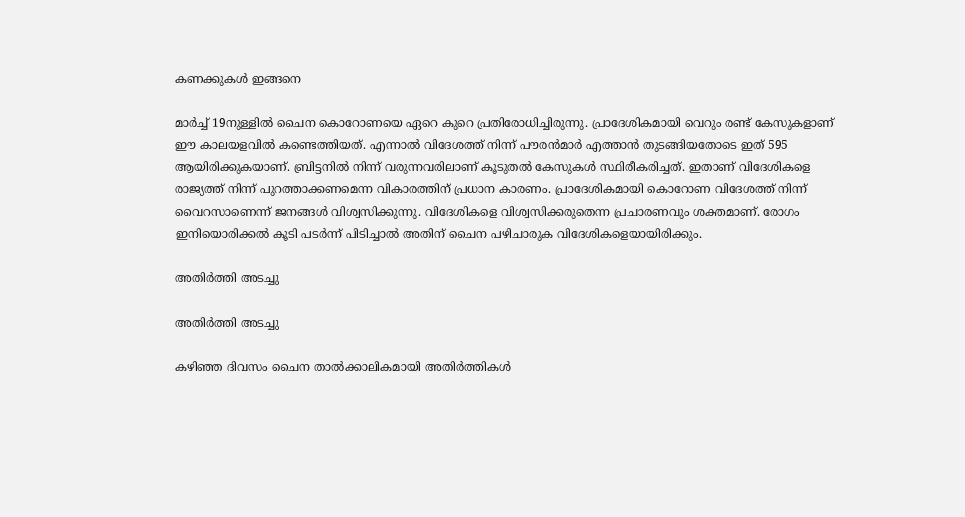കണക്കുകള്‍ ഇങ്ങനെ

മാര്‍ച്ച് 19നുള്ളില്‍ ചൈന കൊറോണയെ ഏറെ കുറെ പ്രതിരോധിച്ചിരുന്നു. പ്രാദേശികമായി വെറും രണ്ട് കേസുകളാണ് ഈ കാലയളവില്‍ കണ്ടെത്തിയത്. എന്നാല്‍ വിദേശത്ത് നിന്ന് പൗരന്‍മാര്‍ എത്താന്‍ തുടങ്ങിയതോടെ ഇത് 595 ആയിരിക്കുകയാണ്. ബ്രിട്ടനില്‍ നിന്ന് വരുന്നവരിലാണ് കൂടുതല്‍ കേസുകള്‍ സ്ഥിരീകരിച്ചത്. ഇതാണ് വിദേശികളെ രാജ്യത്ത് നിന്ന് പുറത്താക്കണമെന്ന വികാരത്തിന് പ്രധാന കാരണം. പ്രാദേശികമായി കൊറോണ വിദേശത്ത് നിന്ന് വൈറസാണെന്ന് ജനങ്ങള്‍ വിശ്വസിക്കുന്നു. വിദേശികളെ വിശ്വസിക്കരുതെന്ന പ്രചാരണവും ശക്തമാണ്. രോഗം ഇനിയൊരിക്കല്‍ കൂടി പടര്‍ന്ന് പിടിച്ചാല്‍ അതിന് ചൈന പഴിചാരുക വിദേശികളെയായിരിക്കും.

അതിര്‍ത്തി അടച്ചു

അതിര്‍ത്തി അടച്ചു

കഴിഞ്ഞ ദിവസം ചൈന താല്‍ക്കാലികമായി അതിര്‍ത്തികള്‍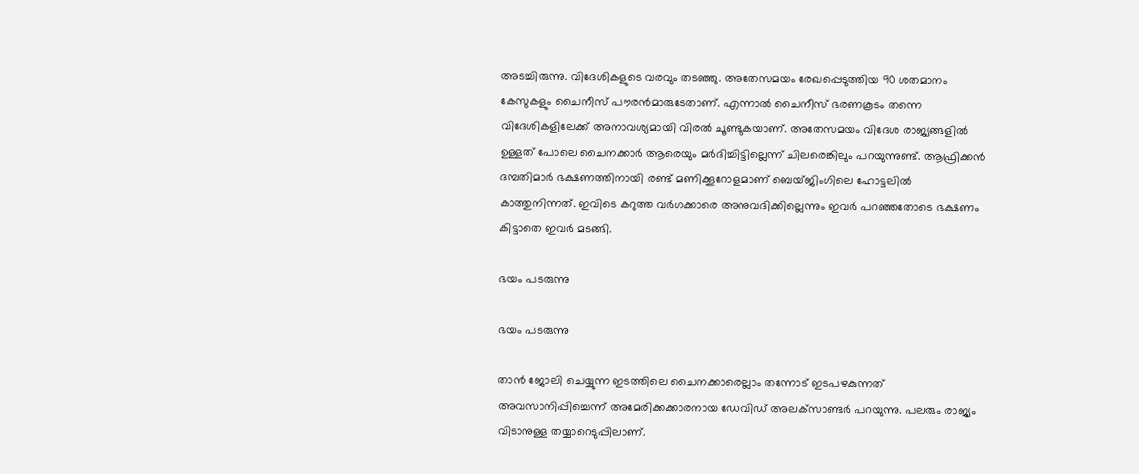അടച്ചിരുന്നു. വിദേശികളുടെ വരവും തടഞ്ഞു. അതേസമയം രേഖപ്പെടുത്തിയ 90 ശതമാനം കേസുകളും ചൈനീസ് പൗരന്‍മാരുടേതാണ്. എന്നാല്‍ ചൈനീസ് ഭരണകൂടം തന്നെ വിദേശികളിലേക്ക് അനാവശ്യമായി വിരല്‍ ചൂണ്ടുകയാണ്. അതേസമയം വിദേശ രാജ്യങ്ങളില്‍ ഉള്ളത് പോലെ ചൈനക്കാര്‍ ആരെയും മര്‍ദിച്ചിട്ടില്ലെന്ന് ചിലരെങ്കിലും പറയുന്നുണ്ട്. ആഫ്രിക്കന്‍ ദമ്പതിമാര്‍ ഭക്ഷണത്തിനായി രണ്ട് മണിക്കൂറോളമാണ് ബെയ്ജിംഗിലെ ഹോട്ടലില്‍ കാത്തുനിന്നത്. ഇവിടെ കറുത്ത വര്‍ഗക്കാരെ അനുവദിക്കില്ലെന്നും ഇവര്‍ പറഞ്ഞതോടെ ഭക്ഷണം കിട്ടാതെ ഇവര്‍ മടങ്ങി.

ഭയം പടരുന്നു

ഭയം പടരുന്നു

താന്‍ ജോലി ചെയ്യുന്ന ഇടത്തിലെ ചൈനക്കാരെല്ലാം തന്നോട് ഇടപഴകുന്നത് അവസാനിപ്പിച്ചെന്ന് അമേരിക്കക്കാരനായ ഡേവിഡ് അലക്‌സാണ്ടര്‍ പറയുന്നു. പലരും രാജ്യം വിടാനുള്ള തയ്യാറെടുപ്പിലാണ്.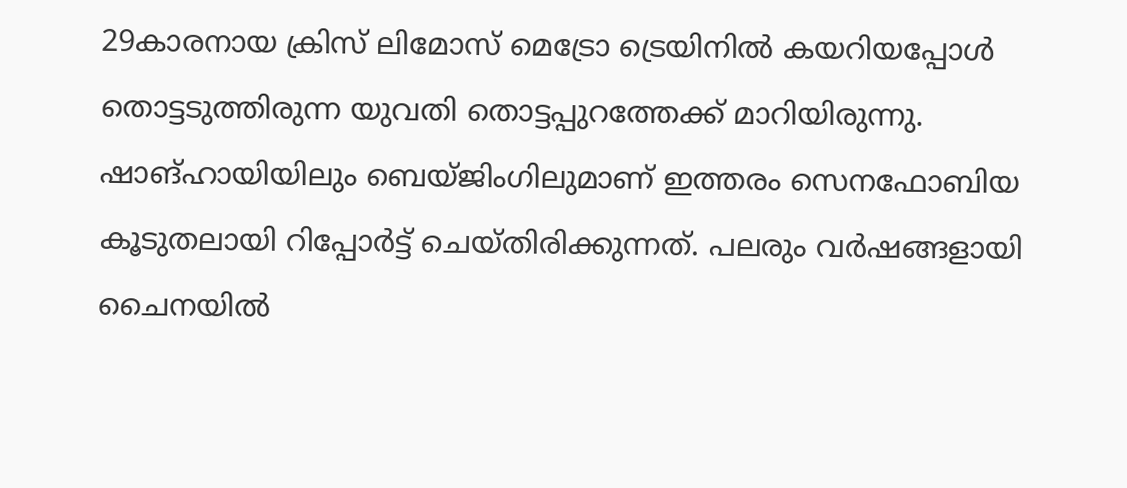29കാരനായ ക്രിസ് ലിമോസ് മെട്രോ ട്രെയിനില്‍ കയറിയപ്പോള്‍ തൊട്ടടുത്തിരുന്ന യുവതി തൊട്ടപ്പുറത്തേക്ക് മാറിയിരുന്നു. ഷാങ്ഹായിയിലും ബെയ്ജിംഗിലുമാണ് ഇത്തരം സെനഫോബിയ കൂടുതലായി റിപ്പോര്‍ട്ട് ചെയ്തിരിക്കുന്നത്. പലരും വര്‍ഷങ്ങളായി ചൈനയില്‍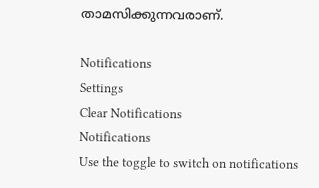താമസിക്കുന്നവരാണ്.

Notifications
Settings
Clear Notifications
Notifications
Use the toggle to switch on notifications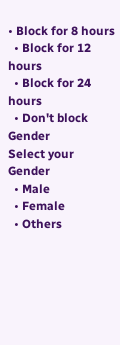• Block for 8 hours
  • Block for 12 hours
  • Block for 24 hours
  • Don't block
Gender
Select your Gender
  • Male
  • Female
  • Others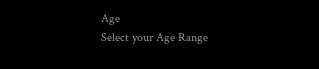Age
Select your Age Range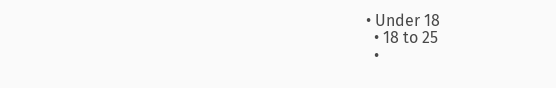• Under 18
  • 18 to 25
  •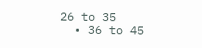26 to 35
  • 36 to 45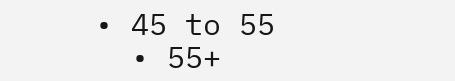• 45 to 55
  • 55+